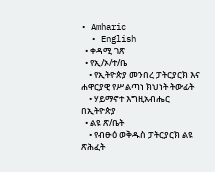• Amharic
  • English
  • ቀዳሚ ገጽ
  • የኢ/ኦ/ተ/ቤ
    • የኢትዮጵያ መንበረ ፓትርያርክ እና ሐዋርያዊ የሥልጣነ ክህነት ትውፊት
    • ሃይማኖተ እግዚአብሔር በኢትዮጵያ
  • ልዩ ጽ/ቤት
    • የብፁዕ ወቅዱስ ፓትርያርክ ልዩ ጽሕፈት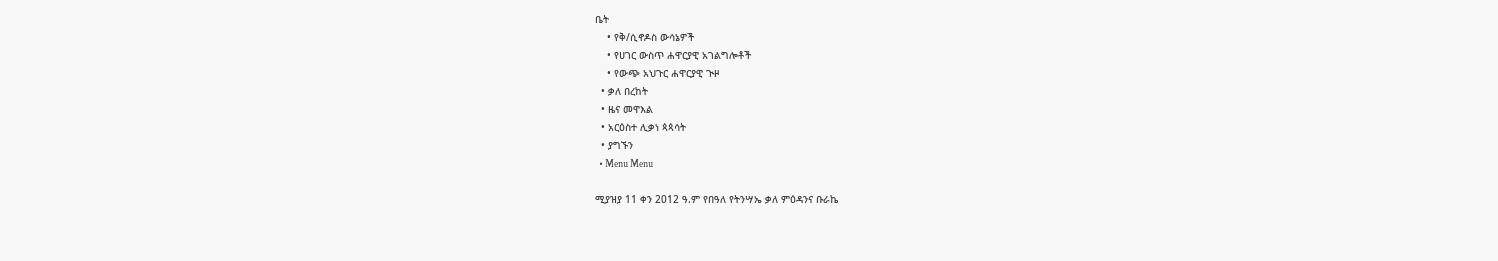ቤት
    • የቅ/ሲኖዶስ ውሳኔዎች
    • የሀገር ውስጥ ሐዋርያዊ አገልግሎቶች
    • የውጭ አህጉር ሐዋርያዊ ጒዞ
  • ቃለ በረከት
  • ዜና መዋእል
  • አርዕስተ ሊቃነ ጳጳሳት
  • ያግኙን
  • Menu Menu

ሚያዝያ 11 ቀን 2012 ዓ.ም የበዓለ የትንሣኤ ቃለ ምዕዳንና ቡራኬ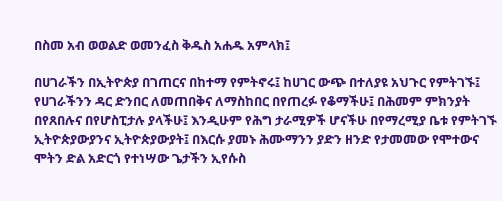በስመ አብ ወወልድ ወመንፈስ ቅዱስ አሐዱ አምላክ፤

በሀገራችን በኢትዮጵያ በገጠርና በከተማ የምትኖሩ፤ ከሀገር ውጭ በተለያዩ አህጉር የምትገኙ፤ የሀገራችንን ዳር ድንበር ለመጠበቅና ለማስከበር በየጠረፉ የቆማችሁ፤ በሕመም ምክንያት በየጸበሉና በየሆስፒታሉ ያላችሁ፤ እንዲሁም የሕግ ታራሚዎች ሆናችሁ በየማረሚያ ቤቱ የምትገኙ ኢትዮጵያውያንና ኢትዮጵያውያት፤ በእርሱ ያመኑ ሕሙማንን ያድን ዘንድ የታመመው የሞተውና ሞትን ድል አድርጎ የተነሣው ጌታችን ኢየሱስ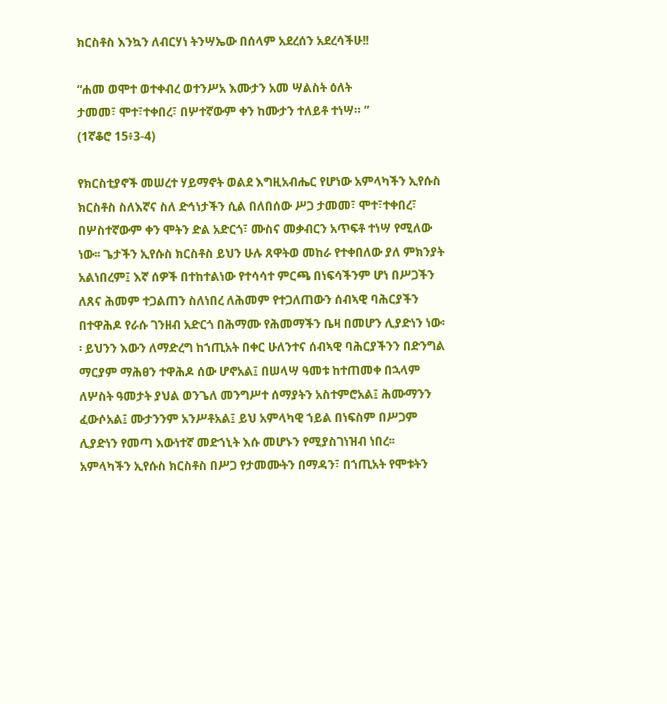ክርስቶስ እንኳን ለብርሃነ ትንሣኤው በሰላም አደረሰን አደረሳችሁ!!

“ሐመ ወሞተ ወተቀብረ ወተንሥአ እሙታን አመ ሣልስት ዕለት
ታመመ፣ ሞተ፣ተቀበረ፣ በሦተኛውም ቀን ከሙታን ተለይቶ ተነሣ። ”
(1ኛቆሮ 15፥3-4)

የክርስቲያኖች መሠረተ ሃይማኖት ወልደ እግዚአብሔር የሆነው አምላካችን ኢየሱስ ክርስቶስ ስለእኛና ስለ ድኅነታችን ሲል በለበሰው ሥጋ ታመመ፣ ሞተ፣ተቀበረ፣ በሦስተኛውም ቀን ሞትን ድል አድርጎ፣ ሙስና መቃብርን አጥፍቶ ተነሣ የሚለው ነው፡፡ ጌታችን ኢየሱስ ክርስቶስ ይህን ሁሉ ጸዋትወ መከራ የተቀበለው ያለ ምክንያት አልነበረም፤ እኛ ሰዎች በተከተልነው የተሳሳተ ምርጫ በነፍሳችንም ሆነ በሥጋችን ለጸና ሕመም ተጋልጠን ስለነበረ ለሕመም የተጋለጠውን ሰብኣዊ ባሕርያችን በተዋሕዶ የራሱ ገንዘብ አድርጎ በሕማሙ የሕመማችን ቤዛ በመሆን ሊያድነን ነው፡፡ ይህንን እውን ለማድረግ ከኀጢአት በቀር ሁለንተና ሰብኣዊ ባሕርያችንን በድንግል ማርያም ማሕፀን ተዋሕዶ ሰው ሆኖአል፤ በሠላሣ ዓመቱ ከተጠመቀ በኋላም ለሦስት ዓመታት ያህል ወንጌለ መንግሥተ ሰማያትን አስተምሮአል፤ ሕሙማንን ፈውሶአል፤ ሙታንንም አንሥቶአል፤ ይህ አምላካዊ ኀይል በነፍስም በሥጋም ሊያድነን የመጣ እውነተኛ መድኀኒት እሱ መሆኑን የሚያስገነዝብ ነበረ፡፡ አምላካችን ኢየሱስ ክርስቶስ በሥጋ የታመሙትን በማዳን፣ በኀጢአት የሞቱትን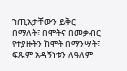ኀጢአታቸውን ይቅር በማለት፣ በሞትና በመቃብር የተያዙትን ከሞት በማንሣት፣ ፍጹም አዳኝነቱን ለዓለም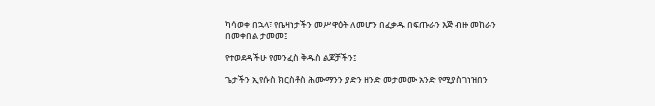ካሳወቀ በኋላ፣ የቤዛነታችን መሥዋዕት ለመሆን በፈቃዱ በፍጡራን እጅ ብዙ መከራን በመቀበል ታመመ፤

የተወደዳችሁ የመንፈስ ቅዱስ ልጆቻችን፤

ጌታችን ኢየሱስ ክርስቶስ ሕሙማንን ያድን ዘንድ መታመሙ አንድ የሚያስገነዝበን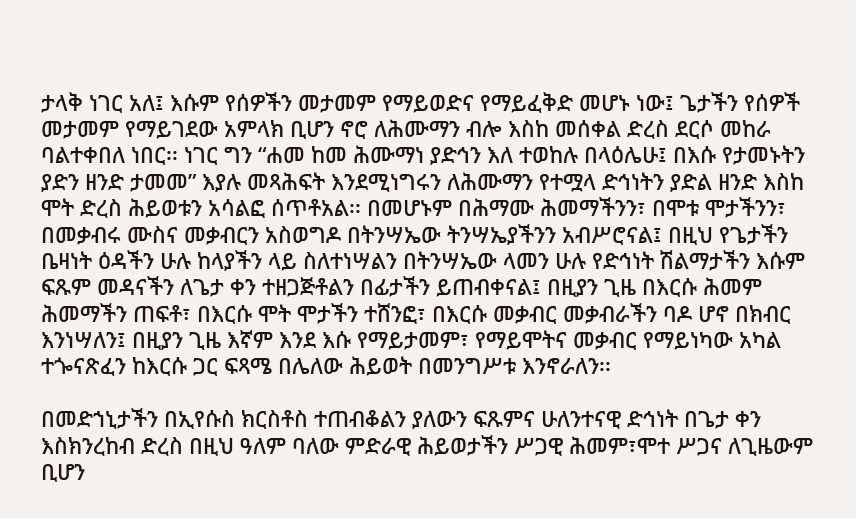ታላቅ ነገር አለ፤ እሱም የሰዎችን መታመም የማይወድና የማይፈቅድ መሆኑ ነው፤ ጌታችን የሰዎች መታመም የማይገደው አምላክ ቢሆን ኖሮ ለሕሙማን ብሎ እስከ መሰቀል ድረስ ደርሶ መከራ ባልተቀበለ ነበር፡፡ ነገር ግን “ሐመ ከመ ሕሙማነ ያድኅን እለ ተወከሉ በላዕሌሁ፤ በእሱ የታመኑትን ያድን ዘንድ ታመመ” እያሉ መጻሕፍት እንደሚነግሩን ለሕሙማን የተሟላ ድኅነትን ያድል ዘንድ እስከ ሞት ድረስ ሕይወቱን አሳልፎ ሰጥቶአል፡፡ በመሆኑም በሕማሙ ሕመማችንን፣ በሞቱ ሞታችንን፣ በመቃብሩ ሙስና መቃብርን አስወግዶ በትንሣኤው ትንሣኤያችንን አብሥሮናል፤ በዚህ የጌታችን ቤዛነት ዕዳችን ሁሉ ከላያችን ላይ ስለተነሣልን በትንሣኤው ላመን ሁሉ የድኅነት ሽልማታችን እሱም ፍጹም መዳናችን ለጌታ ቀን ተዘጋጅቶልን በፊታችን ይጠብቀናል፤ በዚያን ጊዜ በእርሱ ሕመም ሕመማችን ጠፍቶ፣ በእርሱ ሞት ሞታችን ተሸንፎ፣ በእርሱ መቃብር መቃብራችን ባዶ ሆኖ በክብር እንነሣለን፤ በዚያን ጊዜ እኛም እንደ እሱ የማይታመም፣ የማይሞትና መቃብር የማይነካው አካል ተጐናጽፈን ከእርሱ ጋር ፍጻሜ በሌለው ሕይወት በመንግሥቱ እንኖራለን፡፡

በመድኀኒታችን በኢየሱስ ክርስቶስ ተጠብቆልን ያለውን ፍጹምና ሁለንተናዊ ድኅነት በጌታ ቀን እስክንረከብ ድረስ በዚህ ዓለም ባለው ምድራዊ ሕይወታችን ሥጋዊ ሕመም፣ሞተ ሥጋና ለጊዜውም ቢሆን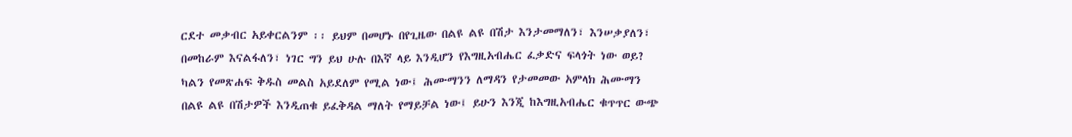ርደተ መቃብር አይቀርልንም ፡፡ ይህም በመሆኑ በየጊዜው በልዩ ልዩ በሽታ እንታመማለን፣ እንሠቃያለን፣ በመከራም እናልፋለን፣ ነገር ግን ይህ ሁሉ በእኛ ላይ እንዲሆን የእግዚአብሔር ፈቃድና ፍላጎት ነው ወይ? ካልን የመጽሐፍ ቅዱስ መልስ አይደለም የሚል ነው፤ ሕሙማንን ለማዳን የታመመው አምላክ ሕሙማን በልዩ ልዩ በሽታዎች እንዲጠቁ ይፈቅዳል ማለት የማይቻል ነው፤ ይሁን እንጂ ከእግዚአብሔር ቁጥጥር ውጭ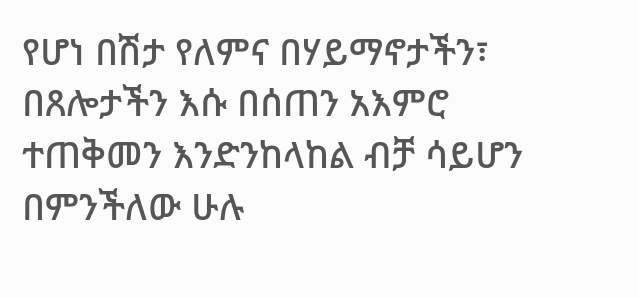የሆነ በሽታ የለምና በሃይማኖታችን፣ በጸሎታችን እሱ በሰጠን አእምሮ ተጠቅመን እንድንከላከል ብቻ ሳይሆን በምንችለው ሁሉ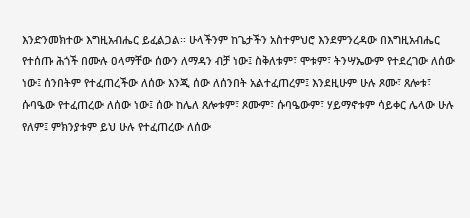እንድንመክተው እግዚአብሔር ይፈልጋል፡፡ ሁላችንም ከጌታችን አስተምህሮ እንደምንረዳው በእግዚአብሔር የተሰጡ ሕጎች በሙሉ ዐላማቸው ሰውን ለማዳን ብቻ ነው፤ ስቅለቱም፣ ሞቱም፣ ትንሣኤውም የተደረገው ለሰው ነው፤ ሰንበትም የተፈጠረችው ለሰው እንጂ ሰው ለሰንበት አልተፈጠረም፤ እንደዚሁም ሁሉ ጾሙ፣ ጸሎቱ፣ ሱባዔው የተፈጠረው ለሰው ነው፤ ሰው ከሌለ ጸሎቱም፣ ጾሙም፣ ሱባዔውም፣ ሃይማኖቱም ሳይቀር ሌላው ሁሉ የለም፤ ምክንያቱም ይህ ሁሉ የተፈጠረው ለሰው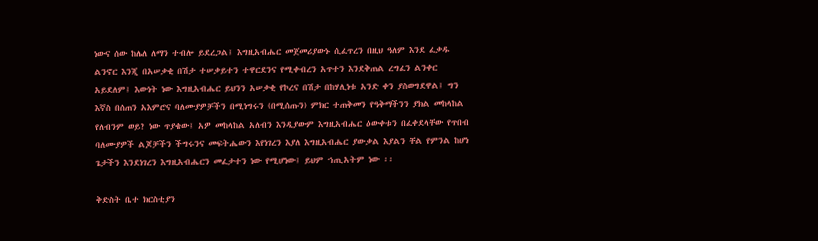ነውና ሰው ከሌለ ለማን ተብሎ ይደረጋል፤ እግዚአብሔር መጀመሪያውኑ ሲፈጥረን በዚህ ዓለም እንደ ፈቃዱ ልንኖር እንጂ በአሠቃቂ በሽታ ተሠቃይተን ተዋርደንና የሚቀብረን አጥተን እንደቅጠል ረግፈን ልንቀር አይደለም፤ እውነት ነው እግዚአብሔር ይህንን አሠቃቂ የኮረና በሽታ በከሃሊነቱ አንድ ቀን ያስወግደዋል፤ ግን እኛስ በሰጠን አእምሮና ባለሙያዎቻችን በሚነግሩን (በሚሰጡን) ምክር ተጠቅመን የዓቅማችንን ያክል መከላከል የለብንም ወይ? ነው ጥያቄው፤ አዎ መከላከል አለብን እንዲያውም እግዚአብሔር ዕውቀቱን በፈቀደላቸው የጥበብ ባለሙያዎች ልጆቻችን ችግሩንና መፍትሔውን እየነገረን እያለ እግዚአብሔር ያውቃል እያልን ቸል የምንል ከሆነ ጌታችን እንደነገረን እግዚአብሔርን መፈታተን ነው የሚሆነው፤ ይህም ኀጢአትም ነው ፡፡

ቅድስት ቤተ ክርስቲያን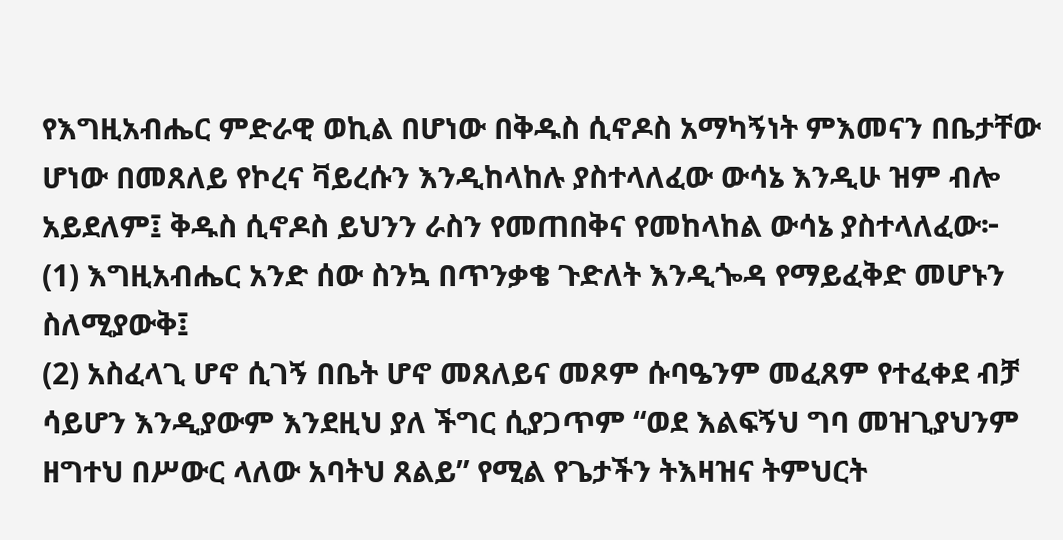የእግዚአብሔር ምድራዊ ወኪል በሆነው በቅዱስ ሲኖዶስ አማካኝነት ምእመናን በቤታቸው ሆነው በመጸለይ የኮረና ቫይረሱን እንዲከላከሉ ያስተላለፈው ውሳኔ እንዲሁ ዝም ብሎ አይደለም፤ ቅዱስ ሲኖዶስ ይህንን ራስን የመጠበቅና የመከላከል ውሳኔ ያስተላለፈው፦
(1) እግዚአብሔር አንድ ሰው ስንኳ በጥንቃቄ ጉድለት እንዲጐዳ የማይፈቅድ መሆኑን ስለሚያውቅ፤
(2) አስፈላጊ ሆኖ ሲገኝ በቤት ሆኖ መጸለይና መጾም ሱባዔንም መፈጸም የተፈቀደ ብቻ ሳይሆን እንዲያውም እንደዚህ ያለ ችግር ሲያጋጥም “ወደ እልፍኝህ ግባ መዝጊያህንም ዘግተህ በሥውር ላለው አባትህ ጸልይ” የሚል የጌታችን ትእዛዝና ትምህርት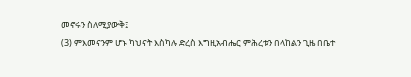መኖሩን ስለሚያውቅ፤
(3) ምእመናንም ሆኑ ካህናት እስካሉ ድረስ እግዚአብሔር ምሕረቱን በላከልን ጊዜ በቤተ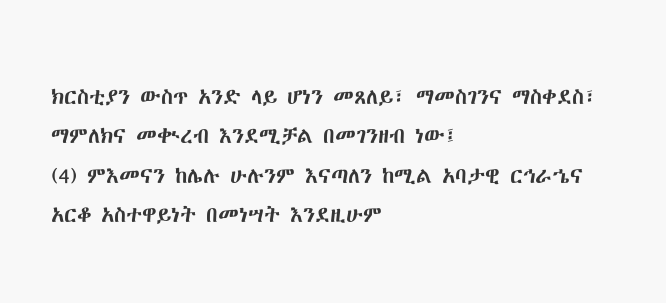ክርስቲያን ውስጥ አንድ ላይ ሆነን መጸለይ፣ ማመስገንና ማስቀደስ፣ ማምለክና መቊረብ እንደሚቻል በመገንዘብ ነው፤
(4) ምእመናን ከሌሉ ሁሉንም እናጣለን ከሚል አባታዊ ርኅራኄና አርቆ አስተዋይነት በመነሣት እንደዚሁም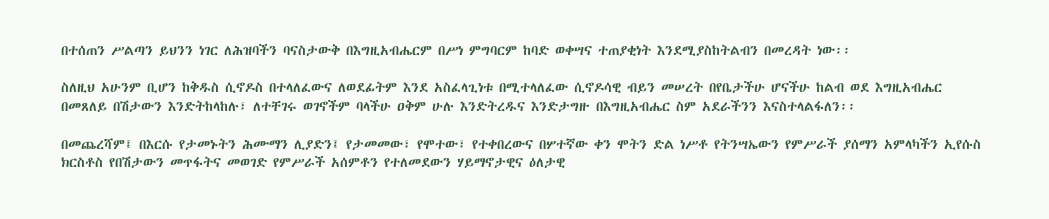በተሰጠን ሥልጣን ይህንን ነገር ለሕዝባችን ባናስታውቅ በእግዚአብሔርም በሥነ ምግባርም ከባድ ወቀሣና ተጠያቂነት እንደሚያስከትልብን በመረዳት ነው፡፡

ስለዚህ አሁንም ቢሆን ከቅዱስ ሲኖዶስ በተላለፈውና ለወደፊትም እንደ አስፈላጊነቱ በሚተላለፈው ሲኖዶሳዊ ብይን መሠረት በየቤታችሁ ሆናችሁ ከልብ ወደ እግዚአብሔር በመጸለይ በሽታውን እንድትከላከሉ፣ ለተቸገሩ ወገኖችም ባላችሁ ዐቅም ሁሉ እንድትረዱና እንድታግዙ በእግዚአብሔር ስም አደራችንን እናስተላልፋለን፡፡

በመጨረሻም፤ በእርሱ የታመኑትን ሕሙማን ሊያድን፤ የታመመው፣ የሞተው፣ የተቀበረውና በሦተኛው ቀን ሞትን ድል ነሥቶ የትንሣኤውን የምሥራች ያሰማን አምላካችን ኢየሱስ ክርስቶስ የበሽታውን መጥፋትና መወገድ የምሥራች አሰምቶን የተለመደውን ሃይማኖታዊና ዕለታዊ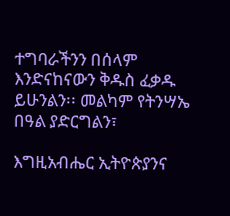ተግባራችንን በሰላም እንድናከናውን ቅዱስ ፈቃዱ ይሁንልን፡፡ መልካም የትንሣኤ በዓል ያድርግልን፣

እግዚአብሔር ኢትዮጵያንና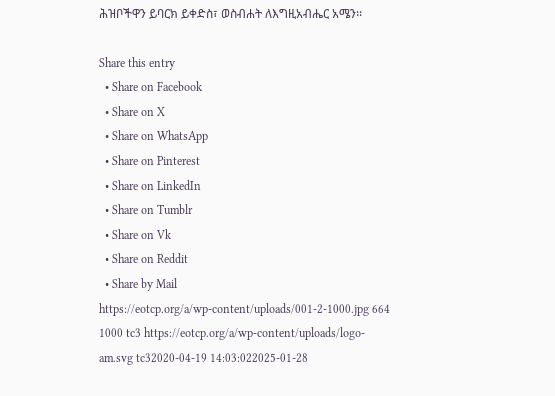ሕዝቦችዋን ይባርክ ይቀድስ፣ ወስብሐት ለእግዚአብሔር አሜን፡፡

Share this entry
  • Share on Facebook
  • Share on X
  • Share on WhatsApp
  • Share on Pinterest
  • Share on LinkedIn
  • Share on Tumblr
  • Share on Vk
  • Share on Reddit
  • Share by Mail
https://eotcp.org/a/wp-content/uploads/001-2-1000.jpg 664 1000 tc3 https://eotcp.org/a/wp-content/uploads/logo-am.svg tc32020-04-19 14:03:022025-01-28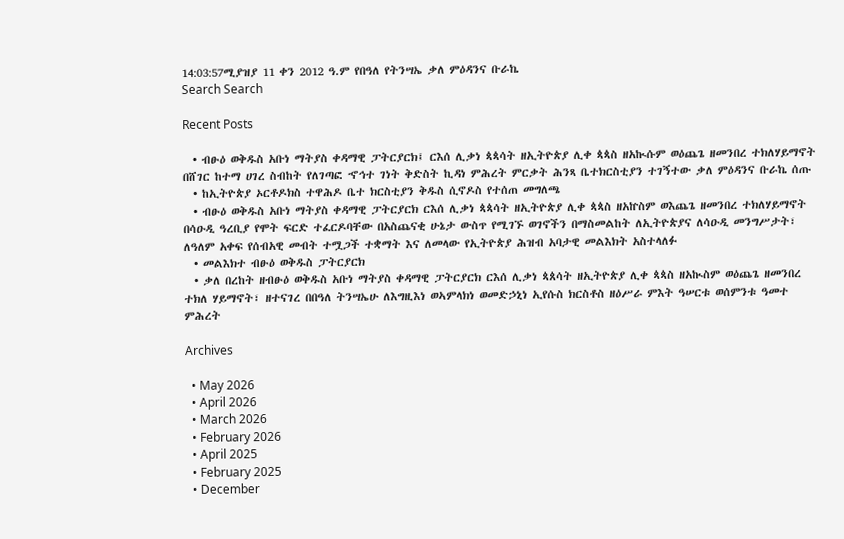14:03:57ሚያዝያ 11 ቀን 2012 ዓ.ም የበዓለ የትንሣኤ ቃለ ምዕዳንና ቡራኬ
Search Search

Recent Posts

  • ብፁዕ ወቅዱስ አቡነ ማትያስ ቀዳማዊ ፓትርያርክ፤ ርእሰ ሊቃነ ጳጳሳት ዘኢትዮጵያ ሊቀ ጳጳስ ዘአኲሱም ወዕጨጌ ዘመንበረ ተክለሃይማኖት በሸገር ከተማ ሀገረ ስብከት የለገጣፎ ኆኅተ ገነት ቅድስት ኪዳነ ምሕረት ምርቃት ሕንጻ ቤተክርስቲያን ተገኝተው ቃለ ምዕዳንና ቡራኬ ሰጡ
  • ከኢትዮጵያ ኦርቶዶክስ ተዋሕዶ ቤተ ክርስቲያን ቅዱስ ሲኖዶስ የተሰጠ መግለጫ
  • ብፁዕ ወቅዱስ አቡነ ማትያስ ቀዳማዊ ፓትርያርክ ርእሰ ሊቃነ ጳጳሳት ዘኢትዮጵያ ሊቀ ጳጳስ ዘአኵስም ወእጨጌ ዘመንበረ ተክለሃይማኖት በሳዑዲ ዓረቢያ የሞት ፍርድ ተፈርዶባቸው በአስጨናቂ ሁኔታ ውስጥ የሚገኙ ወገኖችን በማስመልከት ለኢትዮጵያና ለሳዑዲ መንግሥታት፣ ለዓለም አቀፍ የሰብአዊ መብት ተሟጋች ተቋማት እና ለመላው የኢትዮጵያ ሕዝብ አባታዊ መልእክት አስተላለፉ
  • መልእክተ ብፁዕ ወቅዱስ ፓትርያርክ
  • ቃለ በረከት ዘብፁዕ ወቅዱስ አቡነ ማትያስ ቀዳማዊ ፓትርያርክ ርእሰ ሊቃነ ጳጰሳት ዘኢትዮጵያ ሊቀ ጳጳስ ዘአኲስም ወዕጨጌ ዘመንበረ ተክለ ሃይማኖት፣ ዘተናገረ በበዓለ ትንሣኤሁ ለእግዚእነ ወኣምላክነ ወመድኃኒነ ኢየሱስ ክርስቶስ ዘዕሥራ ምእት ዓሠርቱ ወሰምንቱ ዓመተ ምሕረት

Archives

  • May 2026
  • April 2026
  • March 2026
  • February 2026
  • April 2025
  • February 2025
  • December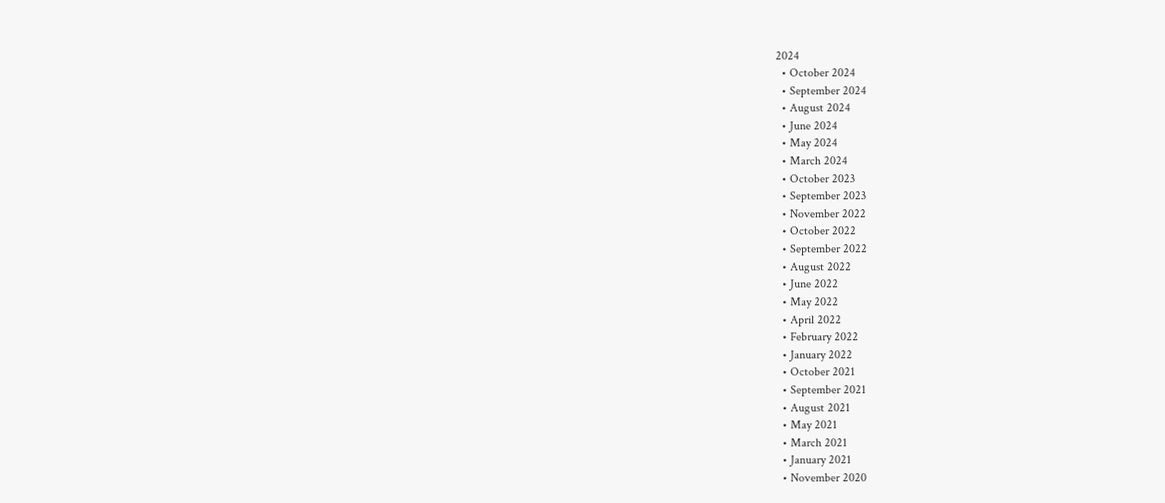2024
  • October 2024
  • September 2024
  • August 2024
  • June 2024
  • May 2024
  • March 2024
  • October 2023
  • September 2023
  • November 2022
  • October 2022
  • September 2022
  • August 2022
  • June 2022
  • May 2022
  • April 2022
  • February 2022
  • January 2022
  • October 2021
  • September 2021
  • August 2021
  • May 2021
  • March 2021
  • January 2021
  • November 2020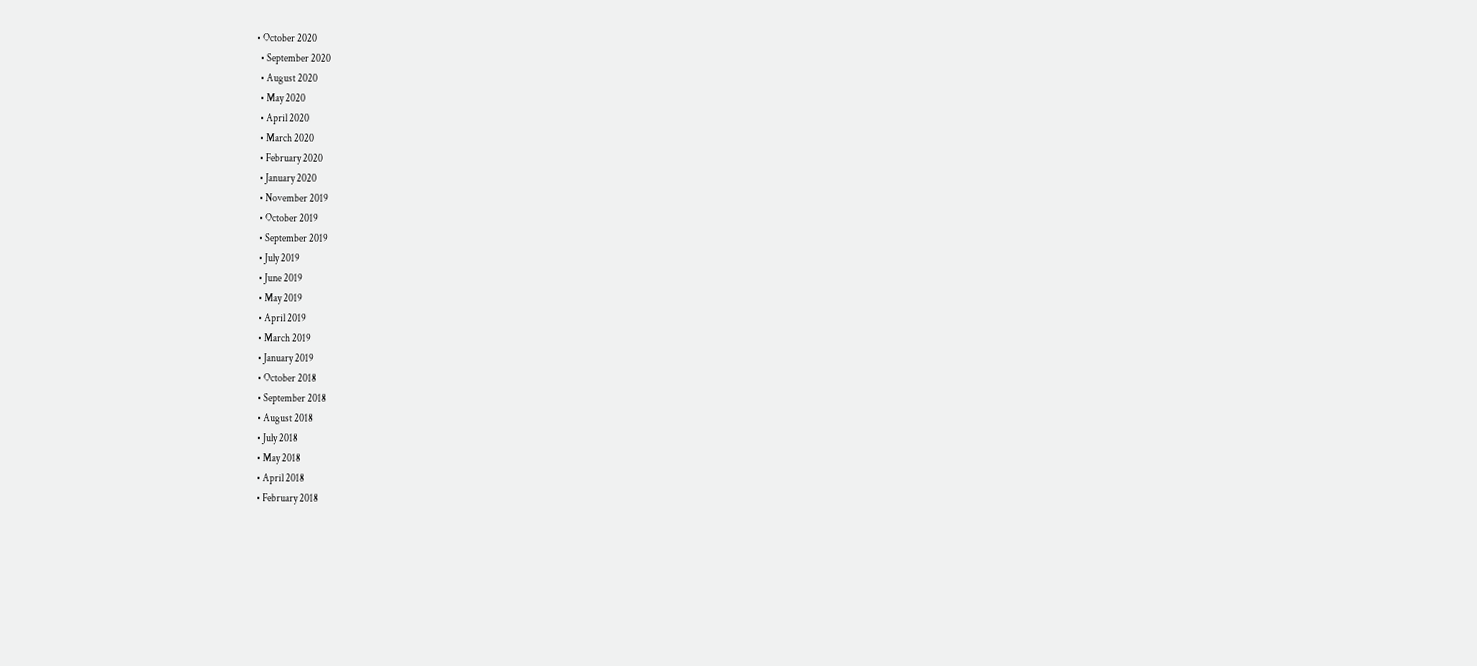• October 2020
  • September 2020
  • August 2020
  • May 2020
  • April 2020
  • March 2020
  • February 2020
  • January 2020
  • November 2019
  • October 2019
  • September 2019
  • July 2019
  • June 2019
  • May 2019
  • April 2019
  • March 2019
  • January 2019
  • October 2018
  • September 2018
  • August 2018
  • July 2018
  • May 2018
  • April 2018
  • February 2018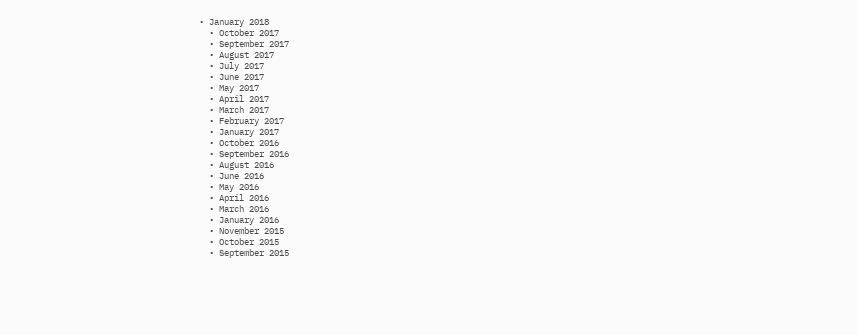• January 2018
  • October 2017
  • September 2017
  • August 2017
  • July 2017
  • June 2017
  • May 2017
  • April 2017
  • March 2017
  • February 2017
  • January 2017
  • October 2016
  • September 2016
  • August 2016
  • June 2016
  • May 2016
  • April 2016
  • March 2016
  • January 2016
  • November 2015
  • October 2015
  • September 2015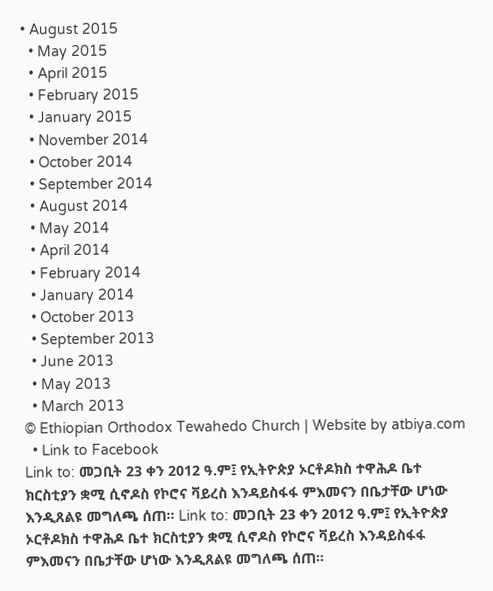• August 2015
  • May 2015
  • April 2015
  • February 2015
  • January 2015
  • November 2014
  • October 2014
  • September 2014
  • August 2014
  • May 2014
  • April 2014
  • February 2014
  • January 2014
  • October 2013
  • September 2013
  • June 2013
  • May 2013
  • March 2013
© Ethiopian Orthodox Tewahedo Church | Website by atbiya.com
  • Link to Facebook
Link to: መጋቢት 23 ቀን 2012 ዓ.ም፤ የኢትዮጵያ ኦርቶዶክስ ተዋሕዶ ቤተ ክርስቲያን ቋሚ ሲኖዶስ የኮሮና ቫይረስ እንዳይስፋፋ ምእመናን በቤታቸው ሆነው እንዲጸልዩ መግለጫ ሰጠ፡፡ Link to: መጋቢት 23 ቀን 2012 ዓ.ም፤ የኢትዮጵያ ኦርቶዶክስ ተዋሕዶ ቤተ ክርስቲያን ቋሚ ሲኖዶስ የኮሮና ቫይረስ እንዳይስፋፋ ምእመናን በቤታቸው ሆነው እንዲጸልዩ መግለጫ ሰጠ፡፡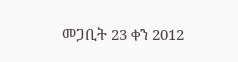መጋቢት 23 ቀን 2012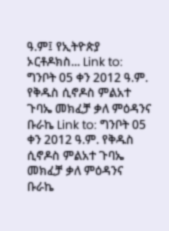ዓ.ም፤ የኢትዮጵያ ኦርቶዶክስ... Link to: ግንቦት 05 ቀን 2012 ዓ.ም. የቅዱስ ሲኖዶስ ምልአተ ጉባኤ መክፈቻ ቃለ ምዕዳንና ቡራኬ Link to: ግንቦት 05 ቀን 2012 ዓ.ም. የቅዱስ ሲኖዶስ ምልአተ ጉባኤ መክፈቻ ቃለ ምዕዳንና ቡራኬ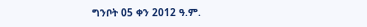ግንቦት 05 ቀን 2012 ዓ.ም.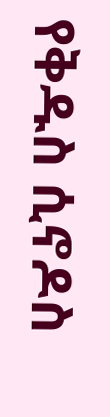የቅዱስ ሲኖዶስ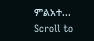ምልአተ...
Scroll to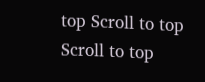top Scroll to top Scroll to top